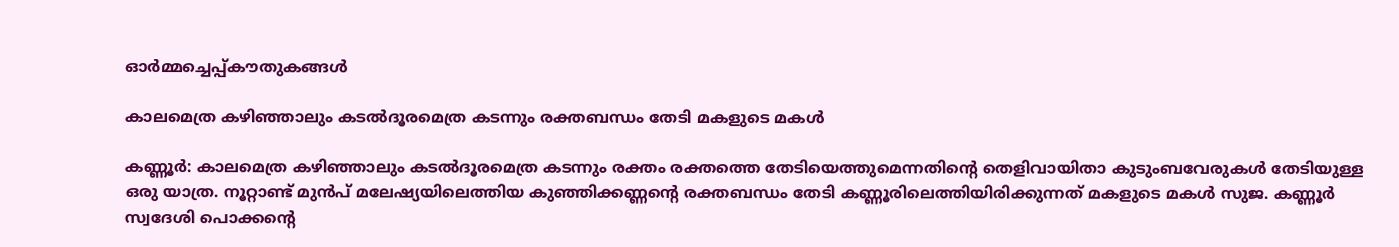ഓർമ്മച്ചെപ്പ്കൗതുകങ്ങൾ

കാലമെത്ര കഴിഞ്ഞാലും കടൽദൂരമെത്ര കടന്നും രക്തബന്ധം തേടി മകളുടെ മകൾ

കണ്ണൂർ: കാലമെത്ര കഴിഞ്ഞാലും കടൽദൂരമെത്ര കടന്നും രക്തം രക്തത്തെ തേടിയെത്തുമെന്നതിന്റെ തെളിവായിതാ കുടുംബവേരുകൾ തേടിയുള്ള ഒരു യാത്ര. നൂറ്റാണ്ട് മുൻപ് മലേഷ്യയിലെത്തിയ കുഞ്ഞിക്കണ്ണന്റെ രക്തബന്ധം തേടി കണ്ണൂരിലെത്തിയിരിക്കുന്നത് മകളുടെ മകൾ സുജ. കണ്ണൂർ സ്വദേശി പൊക്കന്റെ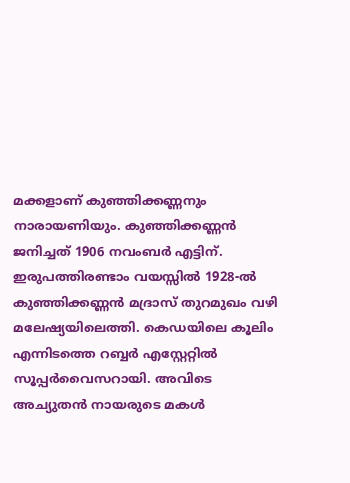മക്കളാണ് കുഞ്ഞിക്കണ്ണനും നാരായണിയും. കുഞ്ഞിക്കണ്ണൻ ജനിച്ചത് 1906 നവംബർ എട്ടിന്. ഇരുപത്തിരണ്ടാം വയസ്സിൽ 1928-ൽ കുഞ്ഞിക്കണ്ണൻ മദ്രാസ് തുറമുഖം വഴി മലേഷ്യയിലെത്തി. കെഡയിലെ കൂലിം എന്നിടത്തെ റബ്ബർ എസ്റ്റേറ്റിൽ സൂപ്പർവൈസറായി. അവിടെ അച്യുതൻ നായരുടെ മകൾ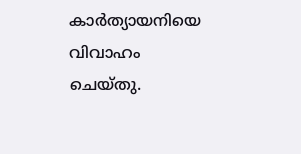കാർത്യായനിയെ വിവാഹം ചെയ്തു.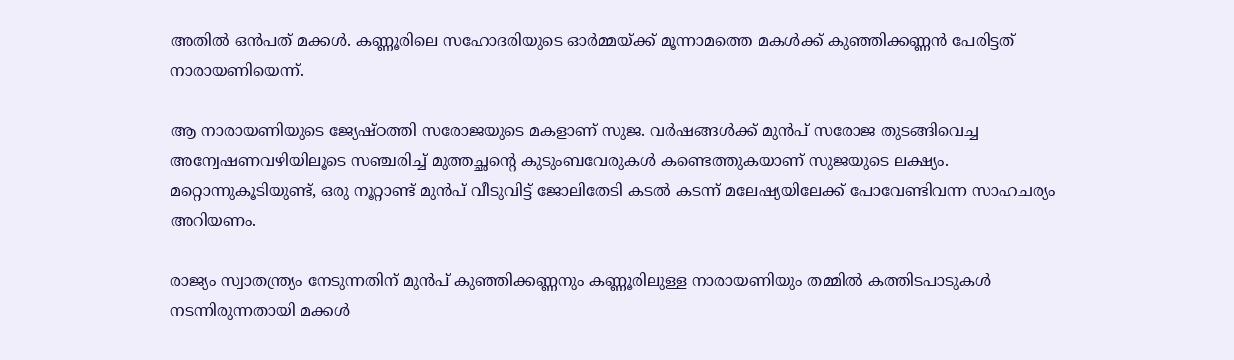അതിൽ ഒൻപത് മക്കൾ. കണ്ണൂരിലെ സഹോദരിയുടെ ഓർമ്മയ്ക്ക്‌ മൂന്നാമത്തെ മകൾക്ക് കുഞ്ഞിക്കണ്ണൻ പേരിട്ടത് നാരായണിയെന്ന്.

ആ നാരായണിയുടെ ജ്യേഷ്ഠത്തി സരോജയുടെ മകളാണ് സുജ. വർഷങ്ങൾക്ക് മുൻപ് സരോജ തുടങ്ങിവെച്ച അന്വേഷണവഴിയിലൂടെ സഞ്ചരിച്ച് മുത്തച്ഛന്റെ കുടുംബവേരുകൾ കണ്ടെത്തുകയാണ് സുജയുടെ ലക്ഷ്യം. മറ്റൊന്നുകൂടിയുണ്ട്, ഒരു നൂറ്റാണ്ട് മുൻപ് വീടുവിട്ട് ജോലിതേടി കടൽ കടന്ന് മലേഷ്യയിലേക്ക് പോവേണ്ടിവന്ന സാഹചര്യം അറിയണം.

രാജ്യം സ്വാതന്ത്ര്യം നേടുന്നതിന് മുൻപ് കുഞ്ഞിക്കണ്ണനും കണ്ണൂരിലുള്ള നാരായണിയും തമ്മിൽ കത്തിടപാടുകൾ നടന്നിരുന്നതായി മക്കൾ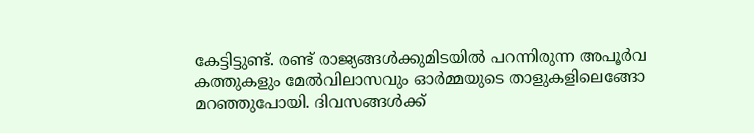കേട്ടിട്ടുണ്ട്. രണ്ട്‌ രാജ്യങ്ങൾക്കുമിടയിൽ പറന്നിരുന്ന അപൂർവ കത്തുകളും മേൽവിലാസവും ഓർമ്മയുടെ താളുകളിലെങ്ങോ മറഞ്ഞുപോയി. ദിവസങ്ങൾക്ക്‌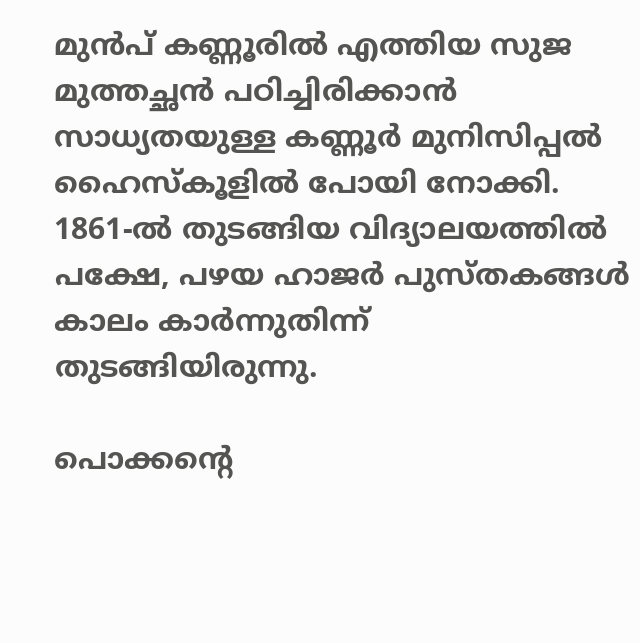മുൻപ് കണ്ണൂരിൽ എത്തിയ സുജ മുത്തച്ഛൻ പഠിച്ചിരിക്കാൻ സാധ്യതയുള്ള കണ്ണൂർ മുനിസിപ്പൽ ഹൈസ്‌കൂളിൽ പോയി നോക്കി. 1861-ൽ തുടങ്ങിയ വിദ്യാലയത്തിൽ പക്ഷേ, പഴയ ഹാജർ പുസ്തകങ്ങൾ കാലം കാർന്നുതിന്ന് തുടങ്ങിയിരുന്നു.

പൊക്കന്റെ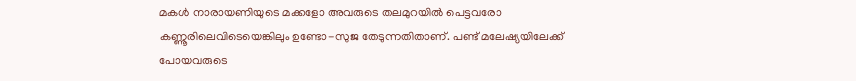മകൾ നാരായണിയുടെ മക്കളോ അവരുടെ തലമുറയിൽ പെട്ടവരോ കണ്ണൂരിലെവിടെയെങ്കിലും ഉണ്ടോ-സുജ തേടുന്നതിതാണ്. പണ്ട് മലേഷ്യയിലേക്ക് പോയവരുടെ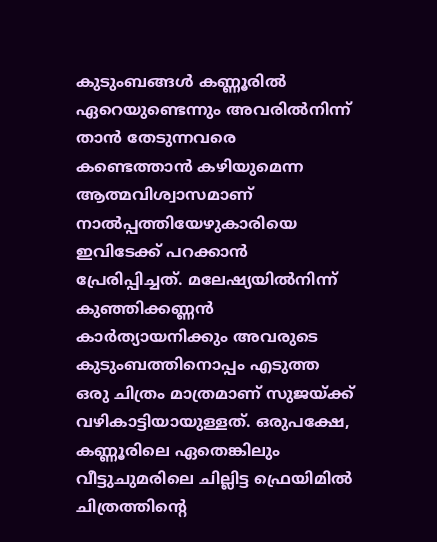കുടുംബങ്ങൾ കണ്ണൂരിൽ ഏറെയുണ്ടെന്നും അവരിൽനിന്ന് താൻ തേടുന്നവരെ കണ്ടെത്താൻ കഴിയുമെന്ന ആത്മവിശ്വാസമാണ് നാൽപ്പത്തിയേഴുകാരിയെ ഇവിടേക്ക് പറക്കാൻ പ്രേരിപ്പിച്ചത്. മലേഷ്യയിൽനിന്ന്‌ കുഞ്ഞിക്കണ്ണൻ കാർത്യായനിക്കും അവരുടെ കുടുംബത്തിനൊപ്പം എടുത്ത ഒരു ചിത്രം മാത്രമാണ് സുജയ്ക്ക് വഴികാട്ടിയായുള്ളത്. ഒരുപക്ഷേ, കണ്ണൂരിലെ ഏതെങ്കിലും വീട്ടുചുമരിലെ ചില്ലിട്ട ഫ്രെയിമിൽ ചിത്രത്തിന്റെ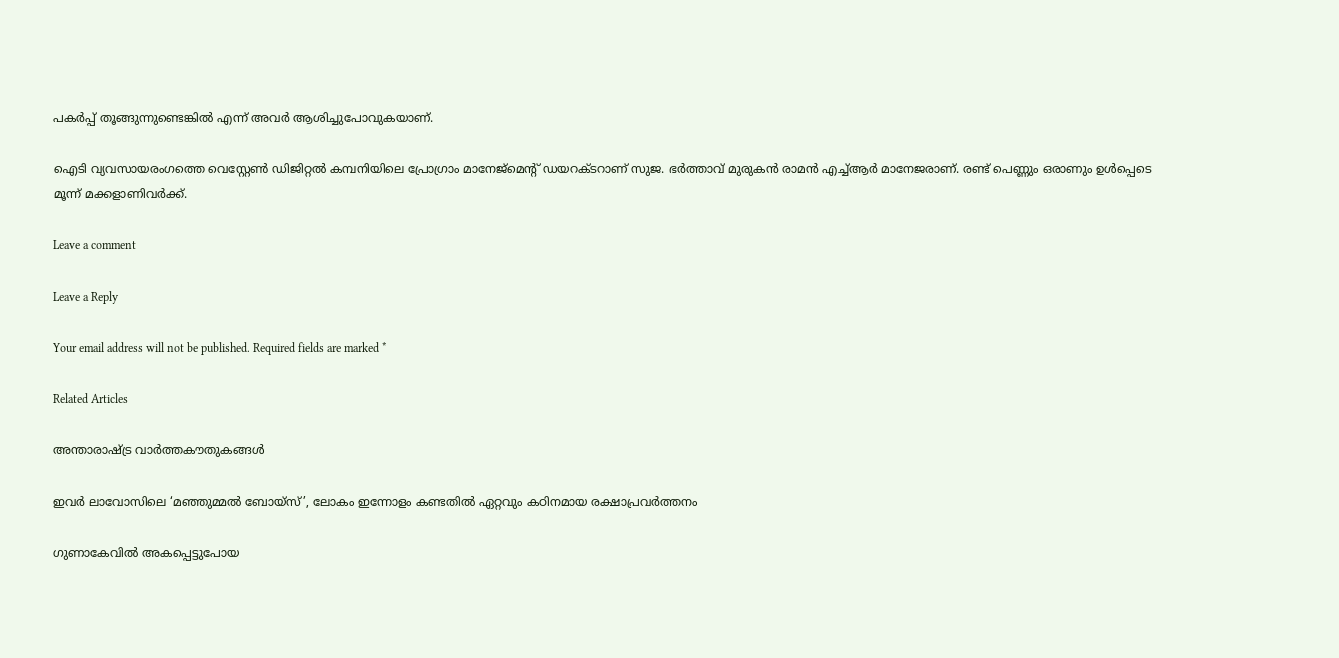പകർപ്പ് തൂങ്ങുന്നുണ്ടെങ്കിൽ എന്ന് അവർ ആശിച്ചുപോവുകയാണ്.

ഐടി വ്യവസായരംഗത്തെ വെസ്റ്റേൺ ഡിജിറ്റൽ കമ്പനിയിലെ പ്രോഗ്രാം മാനേജ്‌മെന്റ് ഡയറക്ടറാണ് സുജ. ഭർത്താവ് മുരുകൻ രാമൻ എച്ച്ആർ മാനേജരാണ്. രണ്ട് പെണ്ണും ഒരാണും ഉൾപ്പെടെ മൂന്ന് മക്കളാണിവർക്ക്.

Leave a comment

Leave a Reply

Your email address will not be published. Required fields are marked *

Related Articles

അന്താരാഷ്ട്ര വാർത്തകൗതുകങ്ങൾ

ഇവർ ലാവോസിലെ ‘മഞ്ഞുമ്മൽ ബോയ്സ്’, ലോകം ഇന്നോളം കണ്ടതിൽ ഏറ്റവും കഠിനമായ രക്ഷാപ്രവർത്തനം

ഗുണാകേവിൽ അകപ്പെട്ടുപോയ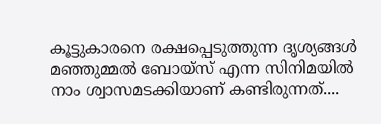കൂട്ടുകാരനെ രക്ഷപ്പെടുത്തുന്ന ദൃശ്യങ്ങൾ മഞ്ഞുമ്മൽ ബോയ്സ് എന്ന സിനിമയിൽ നാം ശ്വാസമടക്കിയാണ് കണ്ടിരുന്നത്....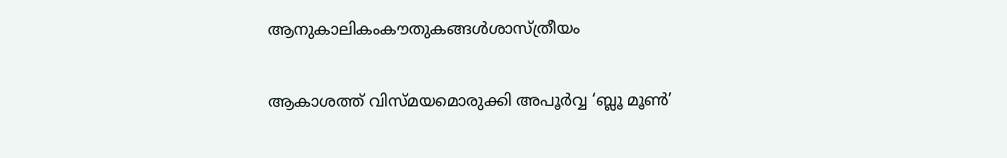ആനുകാലികംകൗതുകങ്ങൾശാസ്ത്രീയം

ആകാശത്ത് വിസ്മയമൊരുക്കി അപൂർവ്വ ‘ബ്ലൂ മൂൺ’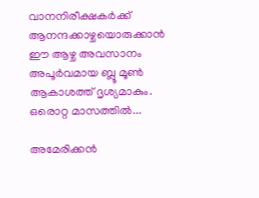വാനനിരീക്ഷകർക്ക് ആനന്ദക്കാഴ്ചയൊരുക്കാൻ ഈ ആഴ്ച അവസാനം അപൂർവമായ ബ്ലൂ മൂൺ ആകാശത്ത് ദൃശ്യമാകും. ഒരൊറ്റ മാസത്തിൽ...

അമേരിക്കൻ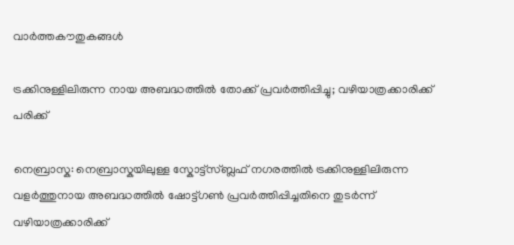വാർത്തകൗതുകങ്ങൾ

ട്രക്കിനുള്ളിലിരുന്ന നായ അബദ്ധത്തിൽ തോക്ക് പ്രവർത്തിപ്പിച്ചു; വഴിയാത്രക്കാരിക്ക് പരിക്ക്

നെബ്രാസ്ക: നെബ്രാസ്കയിലുള്ള സ്കോട്ട്സ്ബ്ലഫ് നഗരത്തിൽ ട്രക്കിനുള്ളിലിരുന്ന വളർത്തുനായ അബദ്ധത്തിൽ ഷോട്ട്ഗൺ പ്രവർത്തിപ്പിച്ചതിനെ തുടർന്ന് വഴിയാത്രക്കാരിക്ക്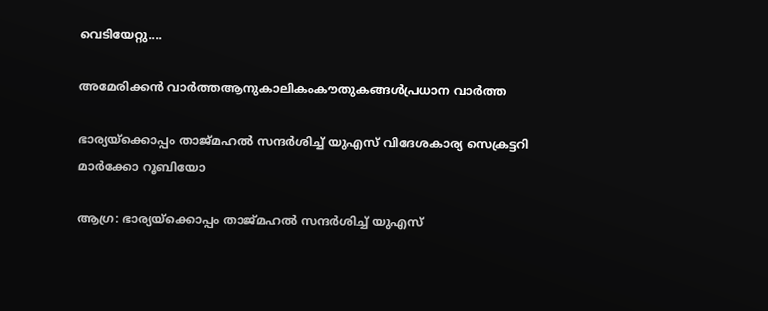വെടിയേറ്റു....

അമേരിക്കൻ വാർത്തആനുകാലികംകൗതുകങ്ങൾപ്രധാന വാർത്ത

ഭാര്യയ്‌ക്കൊപ്പം താജ്‌‌‌മഹൽ സന്ദർശിച്ച് യുഎസ് വിദേശകാര്യ സെക്രട്ടറി മാർക്കോ റൂബിയോ

ആഗ്ര: ഭാര്യയ്‌ക്കൊപ്പം താജ്‌‌‌മഹൽ സന്ദർശിച്ച് യുഎസ്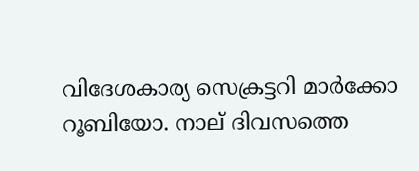വിദേശകാര്യ സെക്രട്ടറി മാർക്കോ റൂബിയോ. നാല് ദിവസത്തെ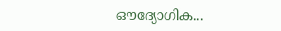ഔദ്യോഗിക...